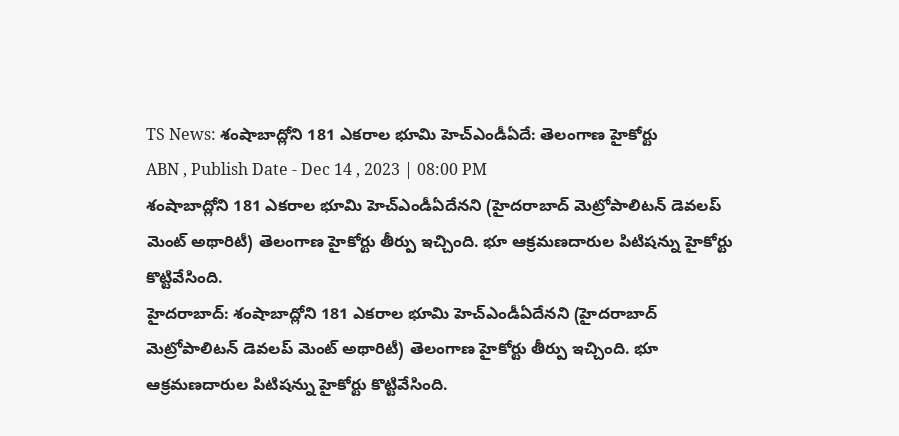TS News: శంషాబాద్లోని 181 ఎకరాల భూమి హెచ్ఎండీఏదే: తెలంగాణ హైకోర్టు
ABN , Publish Date - Dec 14 , 2023 | 08:00 PM
శంషాబాద్లోని 181 ఎకరాల భూమి హెచ్ఎండీఏదేనని (హైదరాబాద్ మెట్రోపాలిటన్ డెవలప్ మెంట్ అథారిటీ) తెలంగాణ హైకోర్టు తీర్పు ఇచ్చింది. భూ ఆక్రమణదారుల పిటిషన్ను హైకోర్టు కొట్టివేసింది.
హైదరాబాద్: శంషాబాద్లోని 181 ఎకరాల భూమి హెచ్ఎండీఏదేనని (హైదరాబాద్ మెట్రోపాలిటన్ డెవలప్ మెంట్ అథారిటీ) తెలంగాణ హైకోర్టు తీర్పు ఇచ్చింది. భూ ఆక్రమణదారుల పిటిషన్ను హైకోర్టు కొట్టివేసింది.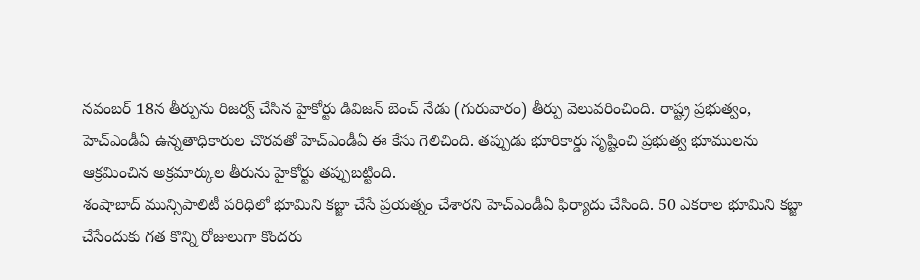నవంబర్ 18న తీర్పును రిజర్వ్ చేసిన హైకోర్టు డివిజన్ బెంచ్ నేడు (గురువారం) తీర్పు వెలువరించింది. రాష్ట్ర ప్రభుత్వం, హెచ్ఎండీఏ ఉన్నతాధికారుల చొరవతో హెచ్ఎండీఏ ఈ కేసు గెలిచింది. తప్పుడు భూరికార్డు సృష్టించి ప్రభుత్వ భూములను ఆక్రమించిన అక్రమార్కుల తీరును హైకోర్టు తప్పుబట్టింది.
శంషాబాద్ మున్సిపాలిటీ పరిధిలో భూమిని కబ్జా చేసే ప్రయత్నం చేశారని హెచ్ఎండీఏ ఫిర్యాదు చేసింది. 50 ఎకరాల భూమిని కబ్జా చేసేందుకు గత కొన్ని రోజులుగా కొందరు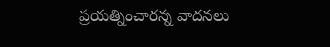ప్రయత్నించారన్న వాదనలు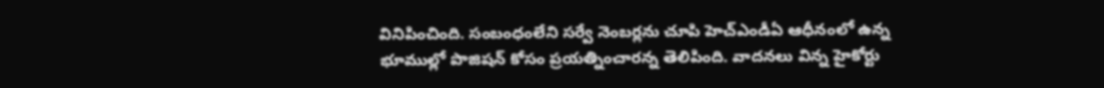వినిపించింది. సంబంధంలేని సర్వే నెంబర్లను చూపి హెచ్ఎండీఏ ఆధీనంలో ఉన్న భూముల్లో పొజిషన్ కోసం ప్రయత్నించారన్న తెలిపింది. వాదనలు విన్న హైకోర్టు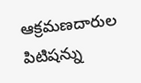ఆక్రమణదారుల పిటిషన్ను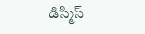డిస్మిస్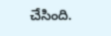చేసింది.